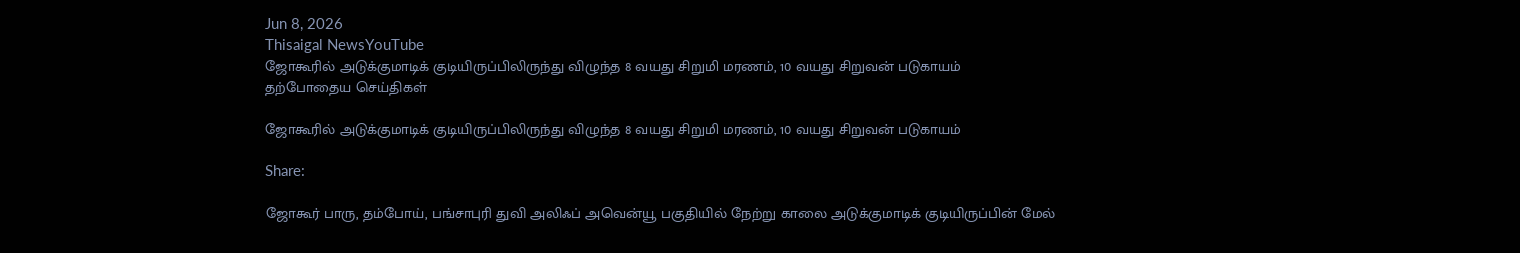Jun 8, 2026
Thisaigal NewsYouTube
ஜோகூரில் அடுக்குமாடிக் குடியிருப்பிலிருந்து விழுந்த 8 வயது சிறுமி மரணம், 10 வயது சிறுவன் படுகாயம்
தற்போதைய செய்திகள்

ஜோகூரில் அடுக்குமாடிக் குடியிருப்பிலிருந்து விழுந்த 8 வயது சிறுமி மரணம், 10 வயது சிறுவன் படுகாயம்

Share:

ஜோகூர் பாரு, தம்போய், பங்சாபுரி துவி அலிஃப் அவென்யூ பகுதியில் நேற்று காலை அடுக்குமாடிக் குடியிருப்பின் மேல்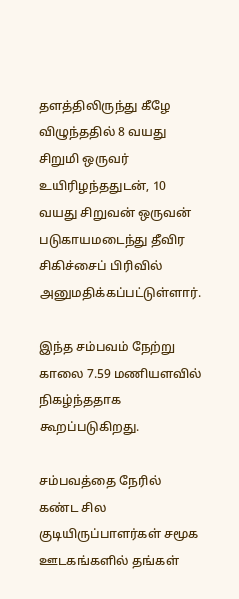தளத்திலிருந்து கீழே விழுந்ததில் 8 வயது சிறுமி ஒருவர் உயிரிழந்ததுடன், 10 வயது சிறுவன் ஒருவன் படுகாயமடைந்து தீவிர சிகிச்சைப் பிரிவில் அனுமதிக்கப்பட்டுள்ளார்.

இந்த சம்பவம் நேற்று காலை 7.59 மணியளவில் நிகழ்ந்ததாக கூறப்படுகிறது.

சம்பவத்தை நேரில் கண்ட சில குடியிருப்பாளர்கள் சமூக ஊடகங்களில் தங்கள்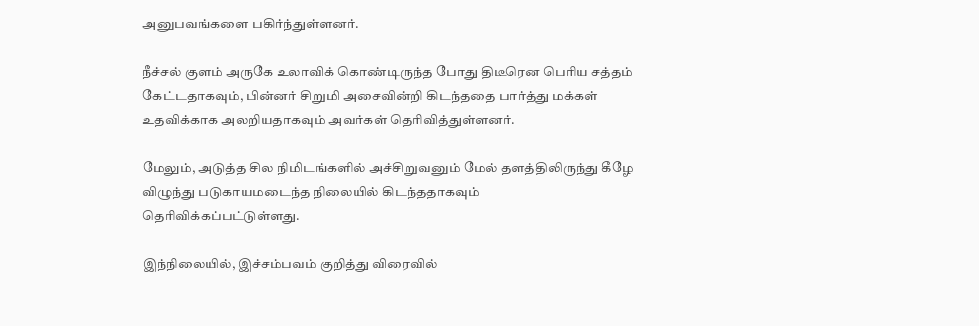அனுபவங்களை பகிர்ந்துள்ளனர்.

நீச்சல் குளம் அருகே உலாவிக் கொண்டிருந்த போது திடீரென பெரிய சத்தம் கேட்டதாகவும், பின்னர் சிறுமி அசைவின்றி கிடந்ததை பார்த்து மக்கள் உதவிக்காக அலறியதாகவும் அவர்கள் தெரிவித்துள்ளனர்.

மேலும், அடுத்த சில நிமிடங்களில் அச்சிறுவனும் மேல் தளத்திலிருந்து கீழே விழுந்து படுகாயமடைந்த நிலையில் கிடந்ததாகவும் தெரிவிக்கப்பட்டுள்ளது.

இந்நிலையில், இச்சம்பவம் குறித்து விரைவில்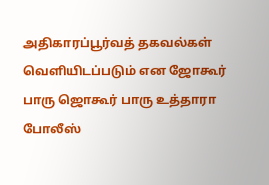அதிகாரப்பூர்வத் தகவல்கள் வெளியிடப்படும் என ஜோகூர் பாரு ஜொகூர் பாரு உத்தாரா போலீஸ்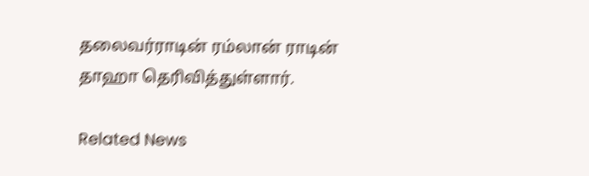தலைவர்ராடின் ரம்லான் ராடின் தாஹா தெரிவித்துள்ளார்.

Related News